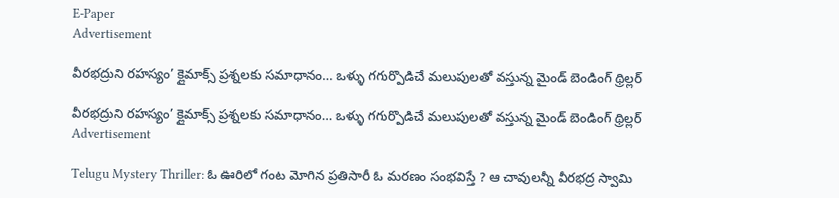E-Paper
Advertisement

వీరభద్రుని రహస్యం’ క్లైమాక్స్ ప్రశ్నలకు సమాధానం… ఒళ్ళు గగుర్పొడిచే మలుపులతో వస్తున్న మైండ్ బెండింగ్ థ్రిల్లర్

వీరభద్రుని రహస్యం’ క్లైమాక్స్ ప్రశ్నలకు సమాధానం… ఒళ్ళు గగుర్పొడిచే మలుపులతో వస్తున్న మైండ్ బెండింగ్ థ్రిల్లర్
Advertisement

Telugu Mystery Thriller: ఓ ఊరిలో గంట మోగిన ప్రతిసారీ ఓ మరణం సంభవిస్తే ? ఆ చావులన్నీ వీరభద్ర స్వామి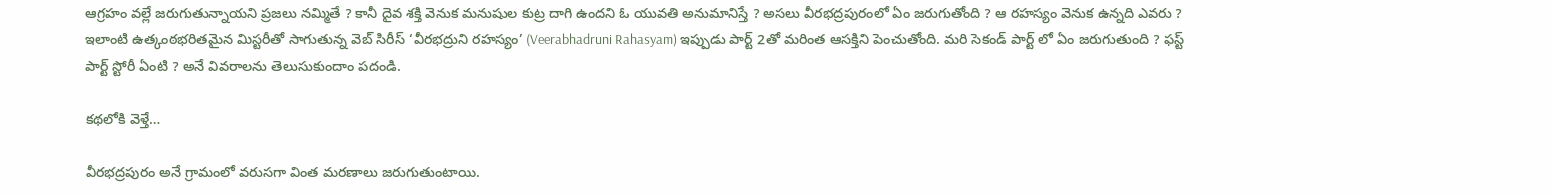ఆగ్రహం వల్లే జరుగుతున్నాయని ప్రజలు నమ్మితే ? కానీ దైవ శక్తి వెనుక మనుషుల కుట్ర దాగి ఉందని ఓ యువతి అనుమానిస్తే ? అసలు వీరభద్రపురంలో ఏం జరుగుతోంది ? ఆ రహస్యం వెనుక ఉన్నది ఎవరు ? ఇలాంటి ఉత్కంఠభరితమైన మిస్టరీతో సాగుతున్న వెబ్ సిరీస్ ‘వీరభద్రుని రహస్యం’ (Veerabhadruni Rahasyam) ఇప్పుడు పార్ట్ 2తో మరింత ఆసక్తిని పెంచుతోంది. మరి సెకండ్ పార్ట్ లో ఏం జరుగుతుంది ? ఫస్ట్ పార్ట్ స్టోరీ ఏంటి ? అనే వివరాలను తెలుసుకుందాం పదండి.

కథలోకి వెళ్తే…

వీరభద్రపురం అనే గ్రామంలో వరుసగా వింత మరణాలు జరుగుతుంటాయి.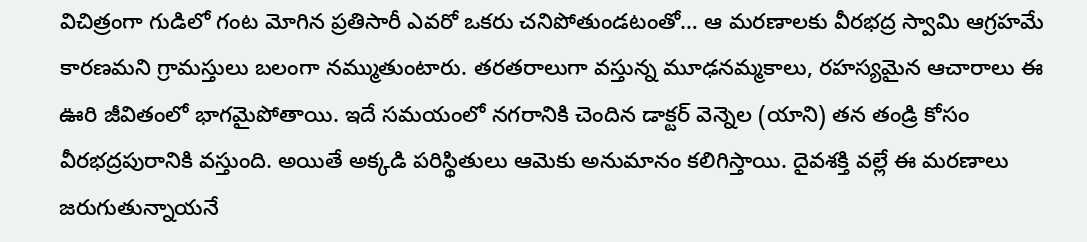విచిత్రంగా గుడిలో గంట మోగిన ప్రతిసారీ ఎవరో ఒకరు చనిపోతుండటంతో… ఆ మరణాలకు వీరభద్ర స్వామి ఆగ్రహమే కారణమని గ్రామస్తులు బలంగా నమ్ముతుంటారు. తరతరాలుగా వస్తున్న మూఢనమ్మకాలు, రహస్యమైన ఆచారాలు ఈ ఊరి జీవితంలో భాగమైపోతాయి. ఇదే సమయంలో నగరానికి చెందిన డాక్టర్ వెన్నెల (యాని) తన తండ్రి కోసం వీరభద్రపురానికి వస్తుంది. అయితే అక్కడి పరిస్థితులు ఆమెకు అనుమానం కలిగిస్తాయి. దైవశక్తి వల్లే ఈ మరణాలు జరుగుతున్నాయనే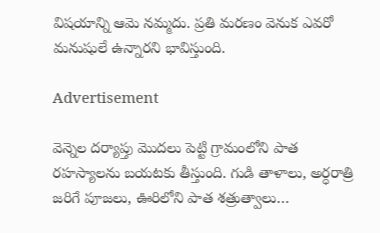విషయాన్ని ఆమె నమ్మదు. ప్రతి మరణం వెనుక ఎవరో మనుషులే ఉన్నారని భావిస్తుంది.

Advertisement

వెన్నెల దర్యాప్తు మొదలు పెట్టి గ్రామంలోని పాత రహస్యాలను బయటకు తీస్తుంది. గుడి తాళాలు, అర్ధరాత్రి జరిగే పూజలు, ఊరిలోని పాత శత్రుత్వాలు…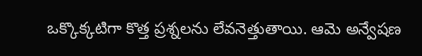ఒక్కొక్కటిగా కొత్త ప్రశ్నలను లేవనెత్తుతాయి. ఆమె అన్వేషణ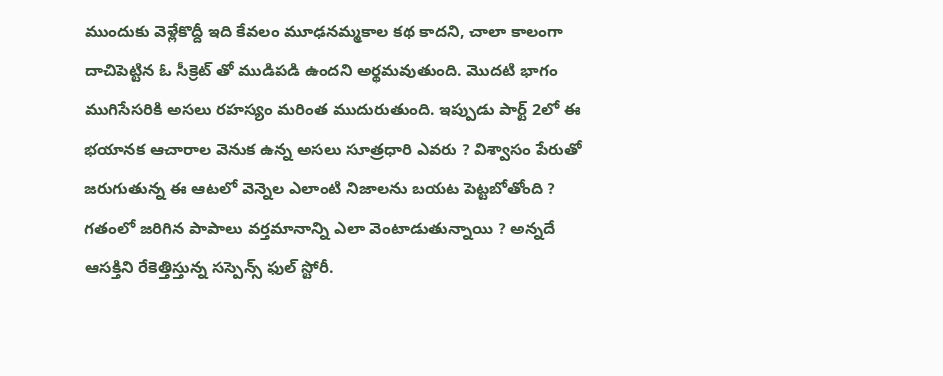ముందుకు వెళ్లేకొద్దీ ఇది కేవలం మూఢనమ్మకాల కథ కాదని, చాలా కాలంగా దాచిపెట్టిన ఓ సీక్రెట్ తో ముడిపడి ఉందని అర్థమవుతుంది. మొదటి భాగం ముగిసేసరికి అసలు రహస్యం మరింత ముదురుతుంది. ఇప్పుడు పార్ట్ 2లో ఈ భయానక ఆచారాల వెనుక ఉన్న అసలు సూత్రధారి ఎవరు ? విశ్వాసం పేరుతో జరుగుతున్న ఈ ఆటలో వెన్నెల ఎలాంటి నిజాలను బయట పెట్టబోతోంది ? గతంలో జరిగిన పాపాలు వర్తమానాన్ని ఎలా వెంటాడుతున్నాయి ? అన్నదే ఆసక్తిని రేకెత్తిస్తున్న సస్పెన్స్ ఫుల్ స్టోరీ.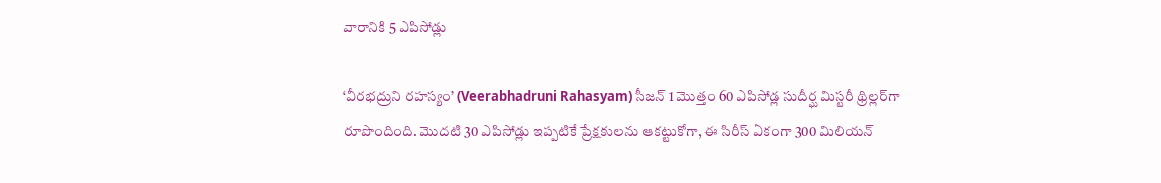వారానికి 5 ఎపిసోడ్లు

‘వీరభద్రుని రహస్యం’ (Veerabhadruni Rahasyam) సీజన్ 1 మొత్తం 60 ఎపిసోడ్ల సుదీర్ఘ మిస్టరీ థ్రిల్లర్‌గా రూపొందింది. మొదటి 30 ఎపిసోడ్లు ఇప్పటికే ప్రేక్షకులను ఆకట్టుకోగా, ఈ సిరీస్ ఏకంగా 300 మిలియన్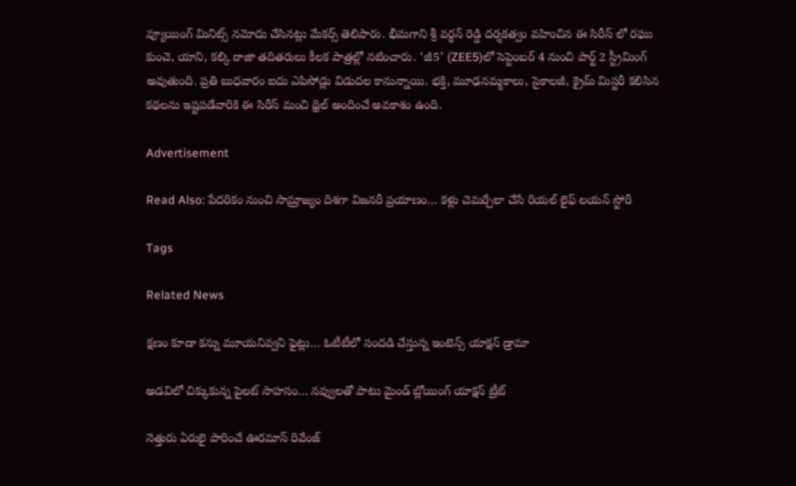వ్యూయింగ్ మినిట్స్ నమోదు చేసినట్లు మేకర్స్ తెలిపారు. భీమగాని శ్రీ వర్ధన్ రెడ్డి దర్శకత్వం వహించిన ఈ సిరీస్‌ లో రఘు కుంచె, యాని, కల్కి రాజా తదితరులు కీలక పాత్రల్లో నటించారు. ‘జీ5’ (ZEE5)లో సెప్టెంబర్ 4 నుంచి పార్ట్ 2 స్ట్రీమింగ్ అవుతుంది. ప్రతి బుధవారం ఐదు ఎపిసోడ్లు విడుదల కానున్నాయి. భక్తి, మూఢనమ్మకాలు, సైకాలజీ, క్రైమ్ మిస్టరీ కలిసిన కథలను ఇష్టపడేవారికి ఈ సిరీస్ మంచి థ్రిల్ అందించే అవకాశం ఉంది.

Advertisement

Read Also: పేదరికం నుంచి సామ్రాజ్యం దిశగా విజనరీ ప్రయాణం… కళ్లు చెమర్చేలా చేసే రియల్ లైఫ్ లయన్ స్టోరీ

Tags

Related News

క్షణం కూడా కన్ను మూయనివ్వని ఫైట్లు… ఓటీటీలో సందడి చేస్తున్న ఇంటెన్స్ యాక్షన్ డ్రామా

అడవిలో చిక్కుకున్న పైలట్ సాహసం… నవ్వులతో పాటు మైండ్ బ్లోయింగ్ యాక్షన్ ట్రీట్

నెత్తురు ఏరులై పారించే ఊరమాస్ రివేంజ్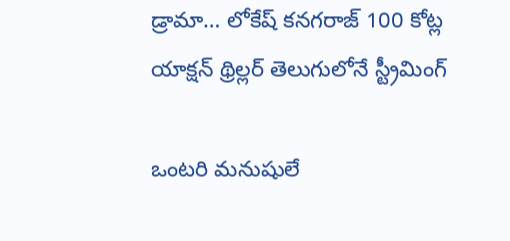డ్రామా… లోకేష్ కనగరాజ్ 100 కోట్ల యాక్షన్ థ్రిల్లర్ తెలుగులోనే స్ట్రీమింగ్

ఒంటరి మనుషులే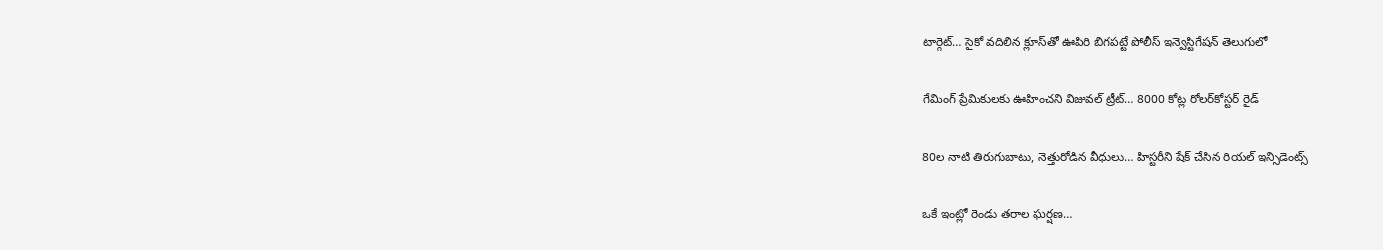టార్గెట్… సైకో వదిలిన క్లూస్‌తో ఊపిరి బిగపట్టే పోలీస్ ఇన్వెస్టిగేషన్ తెలుగులో

గేమింగ్ ప్రేమికులకు ఊహించని విజువల్ ట్రీట్… 8000 కోట్ల రోలర్‌కోస్టర్ రైడ్

80ల నాటి తిరుగుబాటు, నెత్తురోడిన వీధులు… హిస్టరీని షేక్ చేసిన రియల్ ఇన్సిడెంట్స్

ఒకే ఇంట్లో రెండు తరాల ఘర్షణ…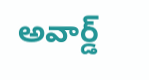అవార్డ్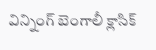విన్నింగ్ బెంగాలీ క్లాసిక్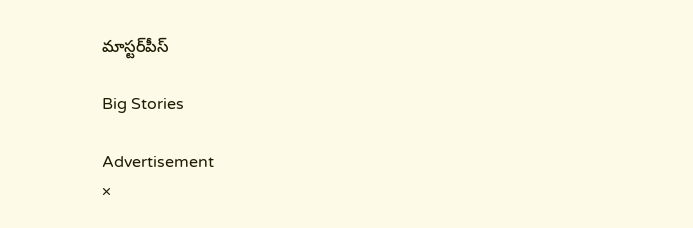మాస్టర్‌పీస్

Big Stories

Advertisement
×